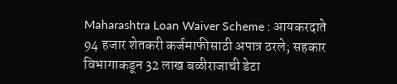Maharashtra Loan Waiver Scheme : आयकरदाते 94 हजार शेतकरी कर्जमाफीसाठी अपात्र ठरले; सहकार विभागाकडून 32 लाख बळीराजाची डेटा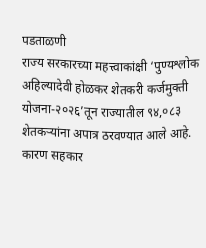पडताळणी
राज्य सरकारच्या महत्त्वाकांक्षी ‘पुण्यश्लोक अहिल्यादेवी होळकर शेतकरी कर्जमुक्ती योजना-२०२६’तून राज्यातील ९४,०८३ शेतकऱ्यांना अपात्र ठरवण्यात आले आहे. कारण सहकार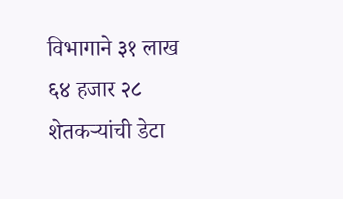विभागाने ३१ लाख ६४ हजार २८ शेतकऱ्यांची डेटा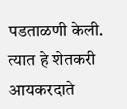पडताळणी केली. त्यात हे शेतकरी आयकरदाते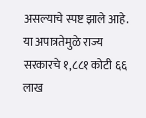असल्याचे स्पष्ट झाले आहे. या अपात्रतेमुळे राज्य सरकारचे १,८८१ कोटी ६६ लाख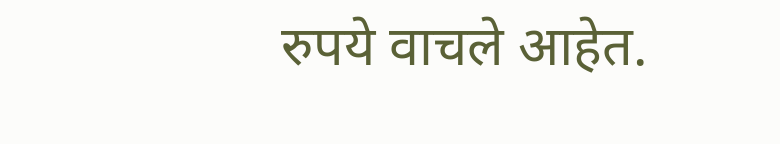रुपये वाचले आहेत.